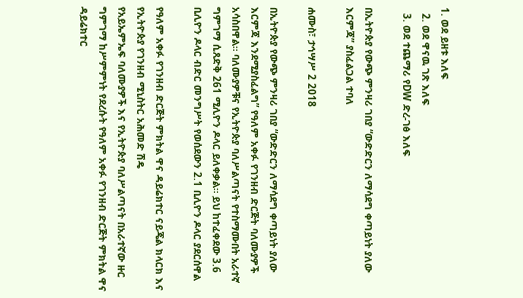1. ወደ ይዘቱ እለፍ
  2. ወደ ዋናዉ ገጽ እለፍ
  3. ወደ ተጨማሪ የDW ድረ-ገፅ እለፍ

በኢትዮጵያ የውጭ ምንዛሪ ገበያ “ውድድርን ለማሳደግ ቀጣይነት ያለው እርምጃ” ያስፈልጋል ተባለ

ሐሙስ፣ ታኅሣሥ 2 2018

በኢትዮጵያ የውጭ ምንዛሪ ገበያ “ውድድርን ለማሳደግ ቀጣይነት ያለው እርምጃ እንደሚያስፈልግ” የዓለም አቀፉ የገንዘብ ድርጅት ባለሙያዎች አሳስበዋል። ባለሙያዎቹና የኢትዮጵያ ባለሥልጣናት የተስማሙበት አራተኛ ግምገማ ሲጸድቅ 261 ሚሊዮን ዶላር ይለቀቃል። ይህ ከተፈቀደው 3.6 ቢሊዮን ዶላር ብድር መንግሥት የወሰደውን 2.1 ቢሊዮን ዶላር ያደርሰዋል

የዓለም አቀፉ የገንዘብ ድርጅት ምክትል ዋና ዳይሬክተር ናይጄል ክላርክ እና የኢትዮጵያ የገንዘብ ሚኒስትር አሕመድ ሽዴ
የአይኤምኤፍ ባለሙያዎች እና የኢትዮጵያ ባለሥልጣናት በአራተኛው ዙር ግምገማ ከሥምምነት የደረሱት የዓለም አቀፉ የገንዘብ ድርጅት ምክትል ዋና ዳይሬክተር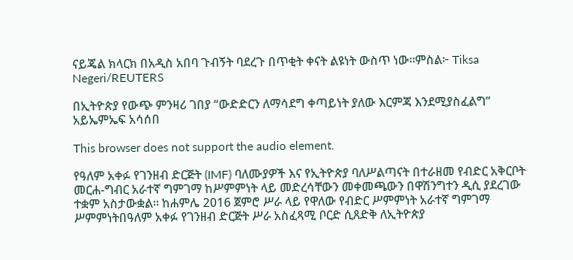ናይጄል ክላርክ በአዲስ አበባ ጉብኝት ባደረጉ በጥቂት ቀናት ልዩነት ውስጥ ነው።ምስል፦ Tiksa Negeri/REUTERS

በኢትዮጵያ የውጭ ምንዛሪ ገበያ “ውድድርን ለማሳደግ ቀጣይነት ያለው እርምጃ እንደሚያስፈልግ” አይኤምኤፍ አሳሰበ

This browser does not support the audio element.

የዓለም አቀፉ የገንዘብ ድርጅት (IMF) ባለሙያዎች እና የኢትዮጵያ ባለሥልጣናት በተራዘመ የብድር አቅርቦት መርሐ-ግብር አራተኛ ግምገማ ከሥምምነት ላይ መድረሳቸውን መቀመጫውን በዋሽንግተን ዲሲ ያደረገው ተቋም አስታውቋል። ከሐምሌ 2016 ጀምሮ ሥራ ላይ የዋለው የብድር ሥምምነት አራተኛ ግምገማ ሥምምነትበዓለም አቀፉ የገንዘብ ድርጅት ሥራ አስፈጻሚ ቦርድ ሲጸድቅ ለኢትዮጵያ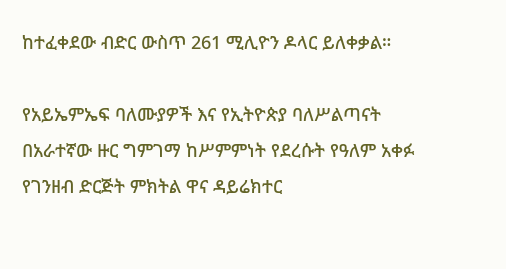ከተፈቀደው ብድር ውስጥ 261 ሚሊዮን ዶላር ይለቀቃል።

የአይኤምኤፍ ባለሙያዎች እና የኢትዮጵያ ባለሥልጣናት በአራተኛው ዙር ግምገማ ከሥምምነት የደረሱት የዓለም አቀፉ የገንዘብ ድርጅት ምክትል ዋና ዳይሬክተር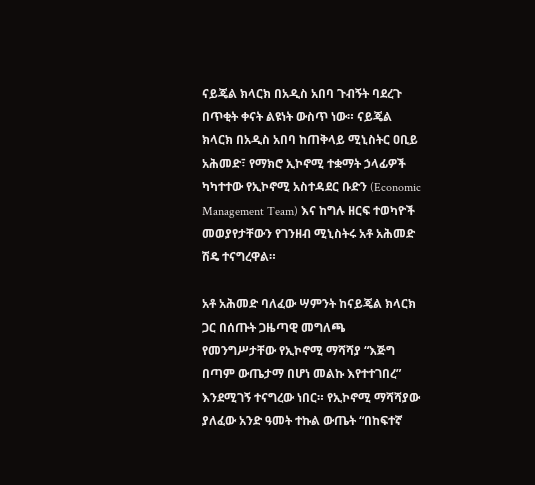ናይጄል ክላርክ በአዲስ አበባ ጉብኝት ባደረጉ በጥቂት ቀናት ልዩነት ውስጥ ነው። ናይጄል ክላርክ በአዲስ አበባ ከጠቅላይ ሚኒስትር ዐቢይ አሕመድ፣ የማክሮ ኢኮኖሚ ተቋማት ኃላፊዎች ካካተተው የኢኮኖሚ አስተዳደር ቡድን (Economic Management Team) እና ከግሉ ዘርፍ ተወካዮች መወያየታቸውን የገንዘብ ሚኒስትሩ አቶ አሕመድ ሽዴ ተናግረዋል።

አቶ አሕመድ ባለፈው ሣምንት ከናይጄል ክላርክ ጋር በሰጡት ጋዜጣዊ መግለጫ የመንግሥታቸው የኢኮኖሚ ማሻሻያ “እጅግ በጣም ውጤታማ በሆነ መልኩ እየተተገበረ” እንደሚገኝ ተናግረው ነበር። የኢኮኖሚ ማሻሻያው ያለፈው አንድ ዓመት ተኩል ውጤት “በከፍተኛ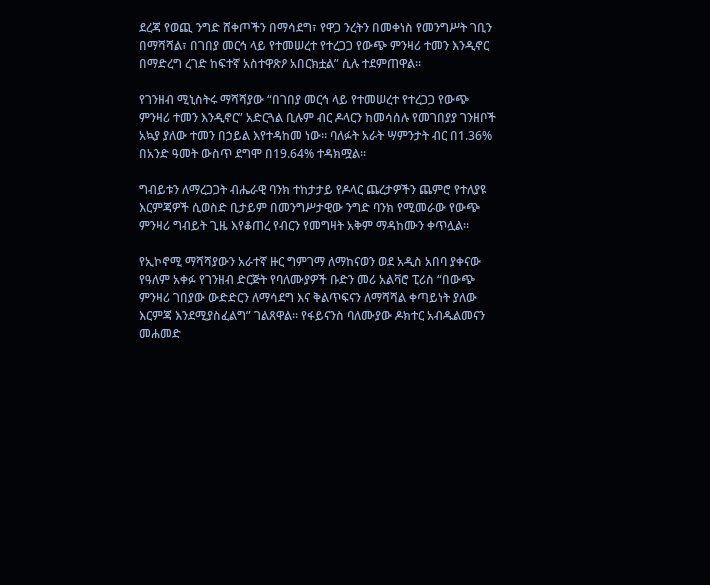ደረጃ የወጪ ንግድ ሸቀጦችን በማሳደግ፣ የዋጋ ንረትን በመቀነስ የመንግሥት ገቢን በማሻሻል፣ በገበያ መርኅ ላይ የተመሠረተ የተረጋጋ የውጭ ምንዛሪ ተመን እንዲኖር በማድረግ ረገድ ከፍተኛ አስተዋጽዖ አበርክቷል” ሲሉ ተደምጠዋል።

የገንዘብ ሚኒስትሩ ማሻሻያው “በገበያ መርኅ ላይ የተመሠረተ የተረጋጋ የውጭ ምንዛሪ ተመን እንዲኖር” አድርጓል ቢሉም ብር ዶላርን ከመሳሰሉ የመገበያያ ገንዘቦች አኳያ ያለው ተመን በኃይል እየተዳከመ ነው። ባለፉት አራት ሣምንታት ብር በ1.36% በአንድ ዓመት ውስጥ ደግሞ በ19.64% ተዳክሟል።

ግብይቱን ለማረጋጋት ብሔራዊ ባንክ ተከታታይ የዶላር ጨረታዎችን ጨምሮ የተለያዩ እርምጃዎች ሲወስድ ቢታይም በመንግሥታዊው ንግድ ባንክ የሚመራው የውጭ ምንዛሪ ግብይት ጊዜ እየቆጠረ የብርን የመግዛት አቅም ማዳከሙን ቀጥሏል።

የኢኮኖሚ ማሻሻያውን አራተኛ ዙር ግምገማ ለማከናወን ወደ አዲስ አበባ ያቀናው የዓለም አቀፉ የገንዘብ ድርጅት የባለሙያዎች ቡድን መሪ አልቫሮ ፒሪስ “በውጭ ምንዛሪ ገበያው ውድድርን ለማሳደግ እና ቅልጥፍናን ለማሻሻል ቀጣይነት ያለው እርምጃ እንደሚያስፈልግ” ገልጸዋል። የፋይናንስ ባለሙያው ዶክተር አብዱልመናን መሐመድ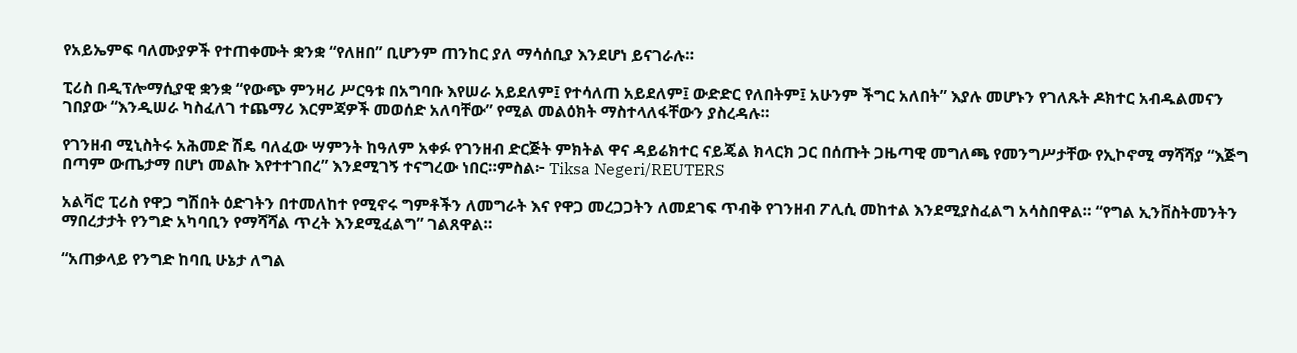የአይኤምፍ ባለሙያዎች የተጠቀሙት ቋንቋ “የለዘበ” ቢሆንም ጠንከር ያለ ማሳሰቢያ እንደሆነ ይናገራሉ።

ፒሪስ በዲፕሎማሲያዊ ቋንቋ “የውጭ ምንዛሪ ሥርዓቱ በአግባቡ እየሠራ አይደለም፤ የተሳለጠ አይደለም፤ ውድድር የለበትም፤ አሁንም ችግር አለበት” እያሉ መሆኑን የገለጹት ዶክተር አብዱልመናን ገበያው “እንዲሠራ ካስፈለገ ተጨማሪ እርምጃዎች መወሰድ አለባቸው” የሚል መልዕክት ማስተላለፋቸውን ያስረዳሉ።

የገንዘብ ሚኒስትሩ አሕመድ ሽዴ ባለፈው ሣምንት ከዓለም አቀፉ የገንዘብ ድርጅት ምክትል ዋና ዳይሬክተር ናይጄል ክላርክ ጋር በሰጡት ጋዜጣዊ መግለጫ የመንግሥታቸው የኢኮኖሚ ማሻሻያ “እጅግ በጣም ውጤታማ በሆነ መልኩ እየተተገበረ” እንደሚገኝ ተናግረው ነበር።ምስል፦ Tiksa Negeri/REUTERS

አልቫሮ ፒሪስ የዋጋ ግሽበት ዕድገትን በተመለከተ የሚኖሩ ግምቶችን ለመግራት እና የዋጋ መረጋጋትን ለመደገፍ ጥብቅ የገንዘብ ፖሊሲ መከተል እንደሚያስፈልግ አሳስበዋል። “የግል ኢንቨስትመንትን ማበረታታት የንግድ አካባቢን የማሻሻል ጥረት እንደሚፈልግ” ገልጸዋል።

“አጠቃላይ የንግድ ከባቢ ሁኔታ ለግል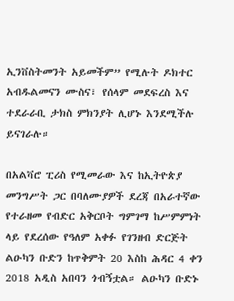ኢንቨስትመንት አይመችም” የሚሉት ዶክተር አብዱልመናን ሙስና፣ የሰላም መደፍረስ እና ተደራራቢ ታክስ ምክንያት ሊሆኑ እንደሚችሉ ይናገራሉ።

በአልቫሮ ፒሪስ የሚመራው እና ከኢትዮጵያ መንግሥት ጋር በባለሙያዎች ደረጃ በአራተኛው የተራዘመ የብድር አቅርቦት ግምገማ ከሥምምነት ላይ የደረሰው የዓለም አቀፉ የገንዘብ ድርጅት ልዑካን ቡድን ከጥቅምት 20 እስከ ሕዳር 4 ቀን 2018 አዲስ አበባን ጎብኝቷል። ልዑካን ቡድኑ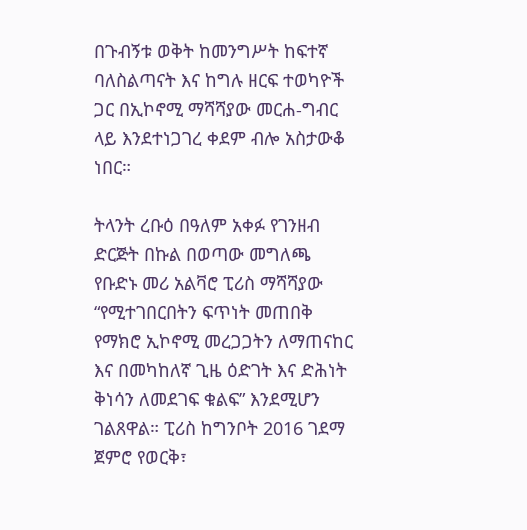በጉብኝቱ ወቅት ከመንግሥት ከፍተኛ ባለስልጣናት እና ከግሉ ዘርፍ ተወካዮች ጋር በኢኮኖሚ ማሻሻያው መርሐ-ግብር ላይ እንደተነጋገረ ቀደም ብሎ አስታውቆ ነበር።

ትላንት ረቡዕ በዓለም አቀፉ የገንዘብ ድርጅት በኩል በወጣው መግለጫ የቡድኑ መሪ አልቫሮ ፒሪስ ማሻሻያው “የሚተገበርበትን ፍጥነት መጠበቅ የማክሮ ኢኮኖሚ መረጋጋትን ለማጠናከር እና በመካከለኛ ጊዜ ዕድገት እና ድሕነት ቅነሳን ለመደገፍ ቁልፍ” እንደሚሆን ገልጸዋል። ፒሪስ ከግንቦት 2016 ገደማ ጀምሮ የወርቅ፣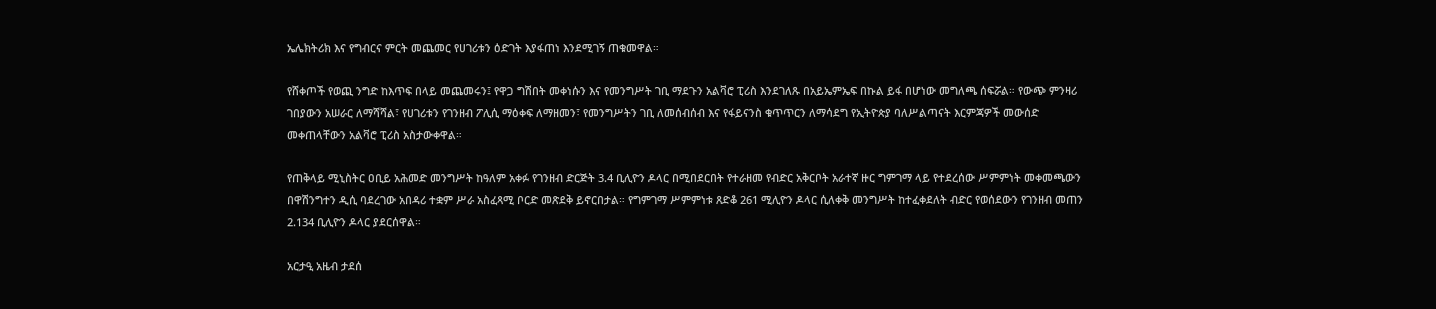ኤሌክትሪክ እና የግብርና ምርት መጨመር የሀገሪቱን ዕድገት እያፋጠነ እንደሚገኝ ጠቁመዋል።

የሸቀጦች የወጪ ንግድ ከእጥፍ በላይ መጨመሩን፤ የዋጋ ግሽበት መቀነሱን እና የመንግሥት ገቢ ማደጉን አልቫሮ ፒሪስ እንደገለጹ በአይኤምኤፍ በኩል ይፋ በሆነው መግለጫ ሰፍሯል። የውጭ ምንዛሪ ገበያውን አሠራር ለማሻሻል፣ የሀገሪቱን የገንዘብ ፖሊሲ ማዕቀፍ ለማዘመን፣ የመንግሥትን ገቢ ለመሰብሰብ እና የፋይናንስ ቁጥጥርን ለማሳደግ የኢትዮጵያ ባለሥልጣናት እርምጃዎች መውሰድ መቀጠላቸውን አልቫሮ ፒሪስ አስታውቀዋል።

የጠቅላይ ሚኒስትር ዐቢይ አሕመድ መንግሥት ከዓለም አቀፉ የገንዘብ ድርጅት 3.4 ቢሊዮን ዶላር በሚበደርበት የተራዘመ የብድር አቅርቦት አራተኛ ዙር ግምገማ ላይ የተደረሰው ሥምምነት መቀመጫውን በዋሽንግተን ዲሲ ባደረገው አበዳሪ ተቋም ሥራ አስፈጻሚ ቦርድ መጽደቅ ይኖርበታል። የግምገማ ሥምምነቱ ጸድቆ 261 ሚሊዮን ዶላር ሲለቀቅ መንግሥት ከተፈቀደለት ብድር የወሰደውን የገንዘብ መጠን 2.134 ቢሊዮን ዶላር ያደርሰዋል።

አርታዒ አዜብ ታደሰ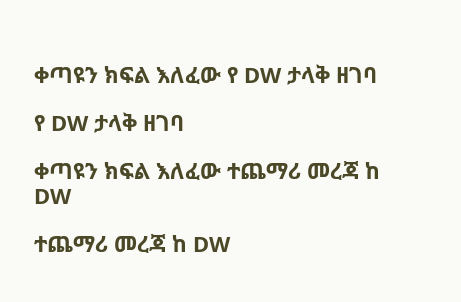ቀጣዩን ክፍል እለፈው የ DW ታላቅ ዘገባ

የ DW ታላቅ ዘገባ

ቀጣዩን ክፍል እለፈው ተጨማሪ መረጃ ከ DW

ተጨማሪ መረጃ ከ DW